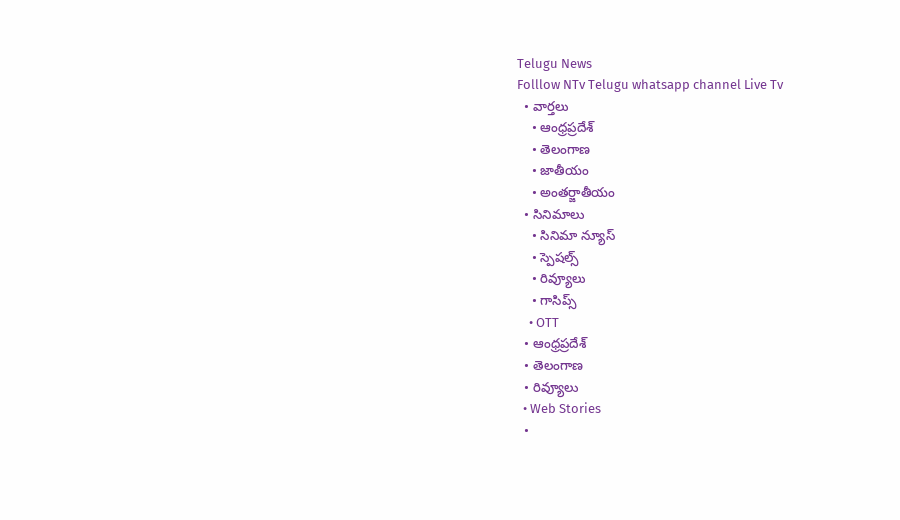Telugu News
Folllow NTv Telugu whatsapp channel Live Tv
  • వార్తలు
    • ఆంధ్రప్రదేశ్
    • తెలంగాణ
    • జాతీయం
    • అంతర్జాతీయం
  • సినిమాలు
    • సినిమా న్యూస్
    • స్పెషల్స్
    • రివ్యూలు
    • గాసిప్స్
    • OTT
  • ఆంధ్రప్రదేశ్
  • తెలంగాణ
  • రివ్యూలు
  • Web Stories
  •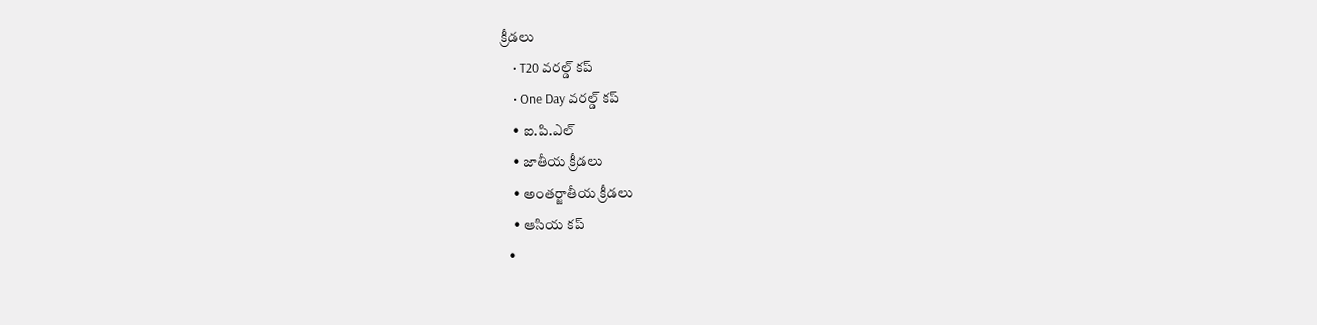క్రీడలు
    • T20 వరల్డ్ కప్
    • One Day వరల్డ్ కప్
    • ఐ.పి.ఎల్
    • జాతీయ క్రీడలు
    • అంతర్జాతీయ క్రీడలు
    • ఆసియ కప్
  •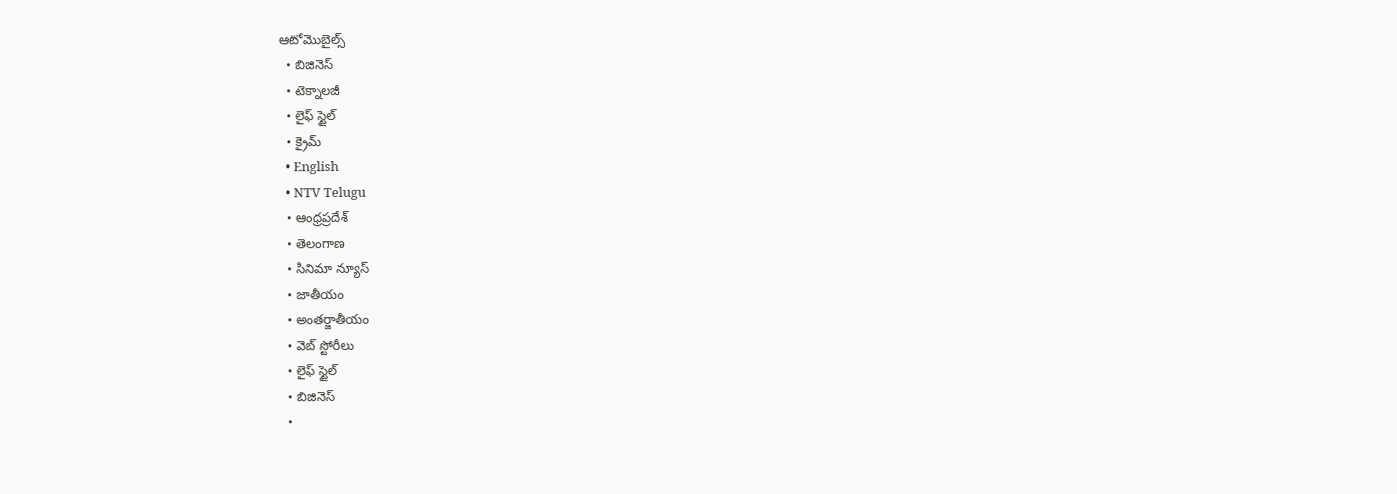ఆటోమొబైల్స్
  • బిజినెస్‌
  • టెక్నాలజీ
  • లైఫ్ స్టైల్
  • క్రైమ్
  • English
  • NTV Telugu
  • ఆంధ్రప్రదేశ్
  • తెలంగాణ
  • సినిమా న్యూస్
  • జాతీయం
  • అంతర్జాతీయం
  • వెబ్ స్టోరీలు
  • లైఫ్ స్టైల్
  • బిజినెస్‌
  •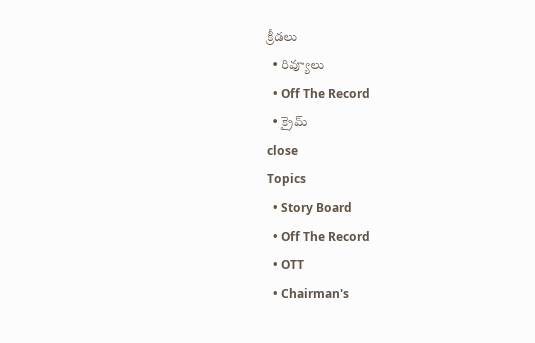క్రీడలు
  • రివ్యూలు
  • Off The Record
  • క్రైమ్
close
Topics
  • Story Board
  • Off The Record
  • OTT
  • Chairman's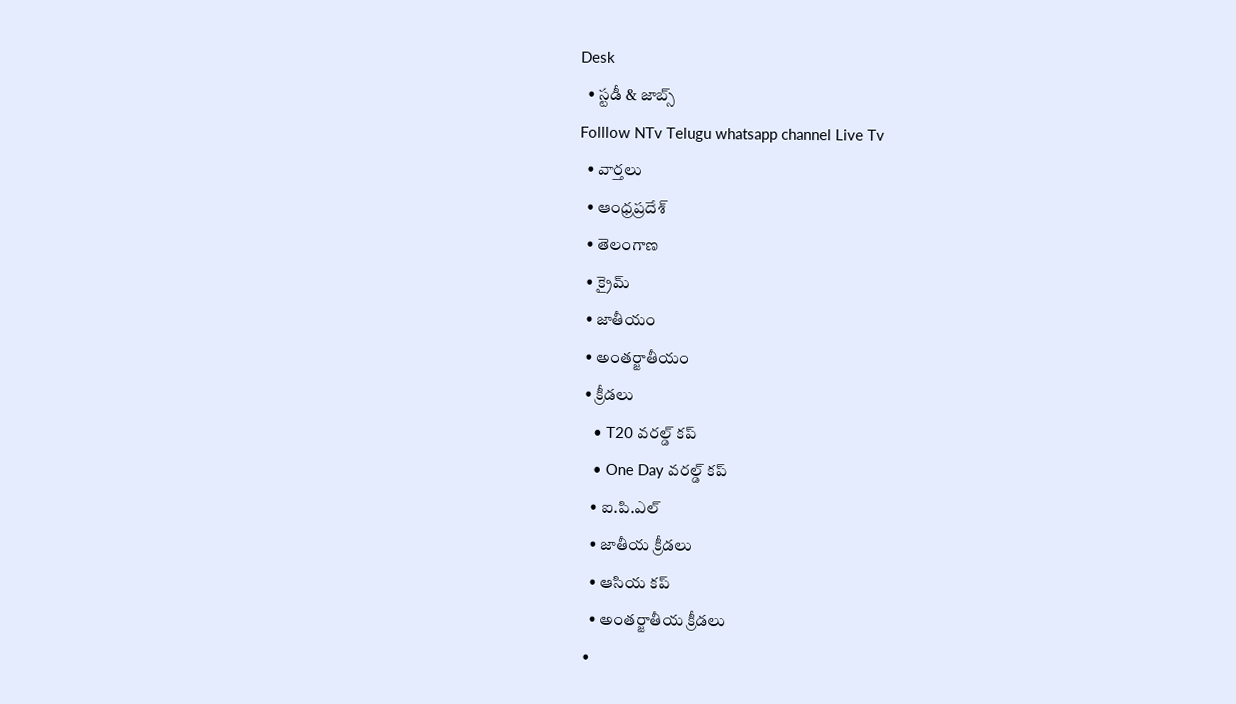Desk
  • స్టడీ & జాబ్స్
Folllow NTv Telugu whatsapp channel Live Tv
  • వార్తలు
  • ఆంధ్రప్రదేశ్
  • తెలంగాణ
  • క్రైమ్
  • జాతీయం
  • అంతర్జాతీయం
  • క్రీడలు
    • T20 వరల్డ్ కప్
    • One Day వరల్డ్ కప్
    • ఐ.పి.ఎల్
    • జాతీయ క్రీడలు
    • ఆసియ కప్
    • అంతర్జాతీయ క్రీడలు
  •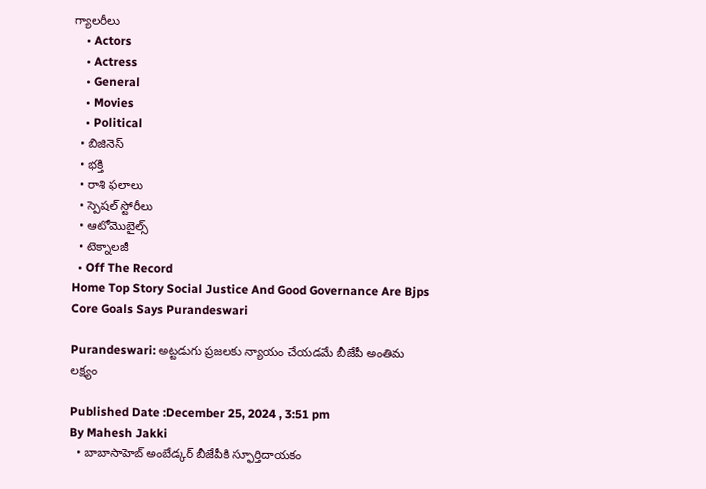గ్యాలరీలు
    • Actors
    • Actress
    • General
    • Movies
    • Political
  • బిజినెస్‌
  • భక్తి
  • రాశి ఫలాలు
  • స్పెషల్‌ స్టోరీలు
  • ఆటోమొబైల్స్
  • టెక్నాలజీ
  • Off The Record
Home Top Story Social Justice And Good Governance Are Bjps Core Goals Says Purandeswari

Purandeswari: అట్టడుగు ప్రజలకు న్యాయం చేయడమే బీజేపీ అంతిమ లక్ష్యం

Published Date :December 25, 2024 , 3:51 pm
By Mahesh Jakki
  • బాబాసాహెబ్ అంబేడ్కర్‌ బీజేపీకి స్ఫూర్తిదాయకం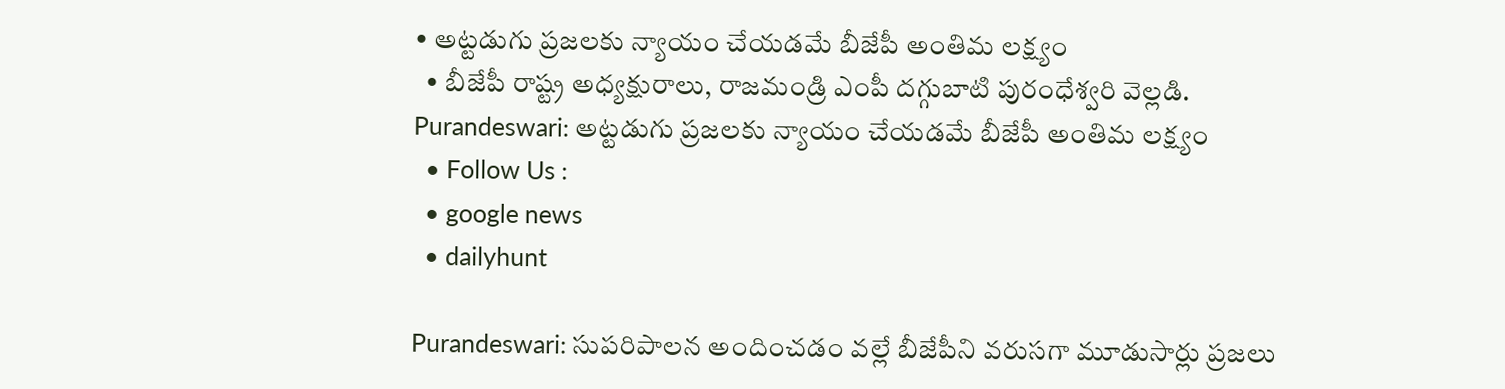• అట్టడుగు ప్రజలకు న్యాయం చేయడమే బీజేపీ అంతిమ లక్ష్యం
  • బీజేపీ రాష్ట్ర అధ్యక్షురాలు, రాజమండ్రి ఎంపీ దగ్గుబాటి పురంధేశ్వరి వెల్లడి.
Purandeswari: అట్టడుగు ప్రజలకు న్యాయం చేయడమే బీజేపీ అంతిమ లక్ష్యం
  • Follow Us :
  • google news
  • dailyhunt

Purandeswari: సుపరిపాలన అందించడం వల్లే బీజేపీని వరుసగా మూడుసార్లు ప్రజలు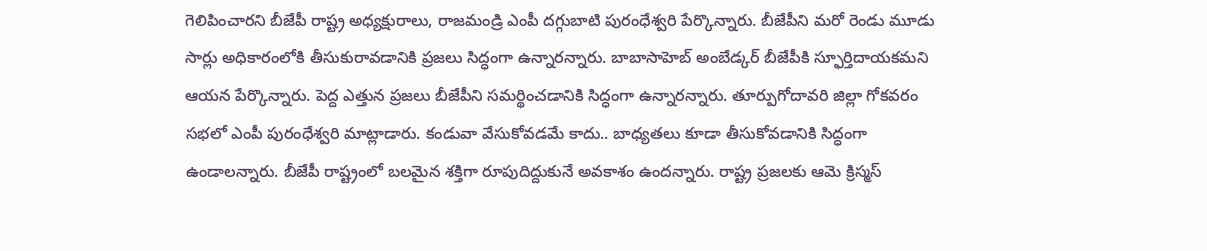గెలిపించారని బీజేపీ రాష్ట్ర అధ్యక్షురాలు, రాజమండ్రి ఎంపీ దగ్గుబాటి పురంధేశ్వరి పేర్కొన్నారు. బీజేపీని మరో రెండు మూడు సార్లు అధికారంలోకి తీసుకురావడానికి ప్రజలు సిద్ధంగా ఉన్నారన్నారు. బాబాసాహెబ్ అంబేడ్కర్‌ బీజేపీకి స్ఫూర్తిదాయకమని ఆయన పేర్కొన్నారు. పెద్ద ఎత్తున ప్రజలు బీజేపీని సమర్థించడానికి సిద్ధంగా ఉన్నారన్నారు. తూర్పుగోదావరి జిల్లా గోకవరం సభలో ఎంపీ పురంధేశ్వరి మాట్లాడారు. కండువా వేసుకోవడమే కాదు.. బాధ్యతలు కూడా తీసుకోవడానికి సిద్ధంగా ఉండాలన్నారు. బీజేపీ రాష్ట్రంలో బలమైన శక్తిగా రూపుదిద్దుకునే అవకాశం ఉందన్నారు. రాష్ట్ర ప్రజలకు ఆమె క్రిస్మస్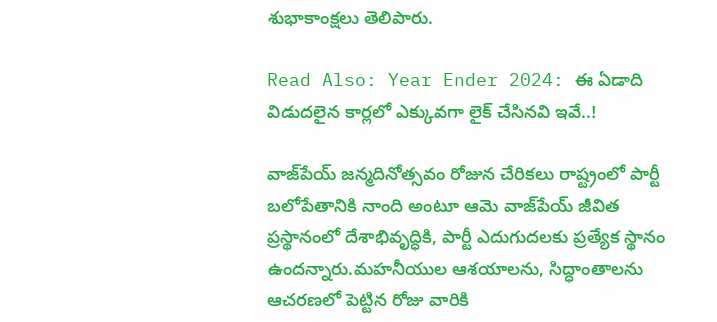శుభాకాంక్షలు తెలిపారు.

Read Also: Year Ender 2024: ఈ ఏడాది విడుదలైన కార్లలో ఎక్కువగా లైక్ చేసినవి ఇవే..!

వాజ్‌పేయ్ జన్మదినోత్సవం రోజున చేరికలు రాష్ట్రంలో పార్టీ బలోపేతానికి నాంది అంటూ ఆమె వాజ్‌పేయ్ జీవిత ప్రస్థానంలో దేశాభివృద్ధికి, పార్టీ ఎదుగుదలకు ప్రత్యేక స్థానం ఉందన్నారు.మహనీయుల ఆశయాలను, సిద్ధాంతాలను ఆచరణలో పెట్టిన రోజు వారికి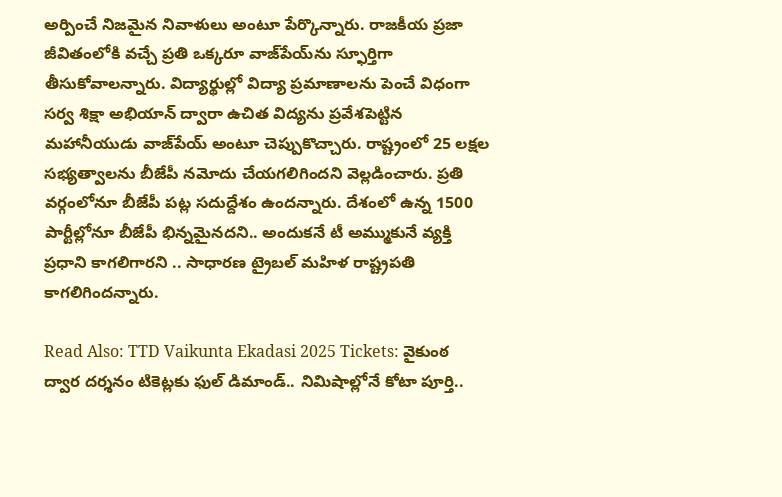అర్పించే నిజమైన నివాళులు అంటూ పేర్కొన్నారు. రాజకీయ ప్రజా జీవితంలోకి వచ్చే ప్రతి ఒక్కరూ వాజ్‌పేయ్‌ను స్ఫూర్తిగా తీసుకోవాలన్నారు. విద్యార్థుల్లో విద్యా ప్రమాణాలను పెంచే విధంగా సర్వ శిక్షా అభియాన్ ద్వారా ఉచిత విద్యను ప్రవేశపెట్టిన మహానీయుడు వాజ్‌పేయ్ అంటూ చెప్పుకొచ్చారు. రాష్ట్రంలో 25 లక్షల సభ్యత్వాలను బీజేపీ నమోదు చేయగలిగిందని వెల్లడించారు. ప్రతి వర్గంలోనూ బీజేపీ పట్ల సదుద్దేశం ఉందన్నారు. దేశంలో ఉన్న 1500 పార్టీల్లోనూ బీజేపీ భిన్నమైనదని.. అందుకనే టీ అమ్ముకునే వ్యక్తి ప్రధాని కాగలిగారని .. సాధారణ ట్రైబల్ మహిళ రాష్ట్రపతి కాగలిగిందన్నారు.

Read Also: TTD Vaikunta Ekadasi 2025 Tickets: వైకుంఠ ద్వార దర్శనం టికెట్లకు ఫుల్‌ డిమాండ్‌.. నిమిషాల్లోనే కోటా పూర్తి..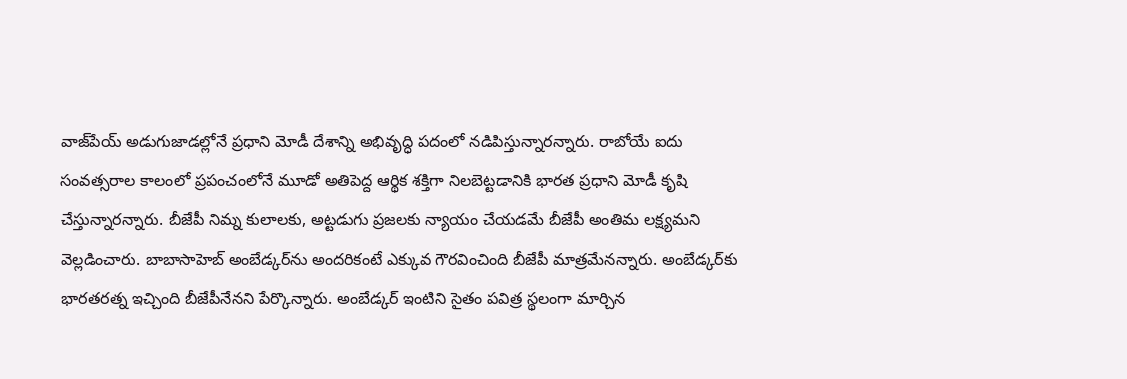వాజ్‌పేయ్ అడుగుజాడల్లోనే ప్రధాని మోడీ దేశాన్ని అభివృద్ధి పదంలో నడిపిస్తున్నారన్నారు. రాబోయే ఐదు సంవత్సరాల కాలంలో ప్రపంచంలోనే మూడో అతిపెద్ద ఆర్థిక శక్తిగా నిలబెట్టడానికి భారత ప్రధాని మోడీ కృషి చేస్తున్నారన్నారు. బీజేపీ నిమ్న కులాలకు, అట్టడుగు ప్రజలకు న్యాయం చేయడమే బీజేపీ అంతిమ లక్ష్యమని వెల్లడించారు. బాబాసాహెబ్ అంబేడ్కర్‌ను అందరికంటే ఎక్కువ గౌరవించింది బీజేపీ మాత్రమేనన్నారు. అంబేడ్కర్‌కు భారతరత్న ఇచ్చింది బీజేపీనేనని పేర్కొన్నారు. అంబేడ్కర్‌ ఇంటిని సైతం పవిత్ర స్థలంగా మార్చిన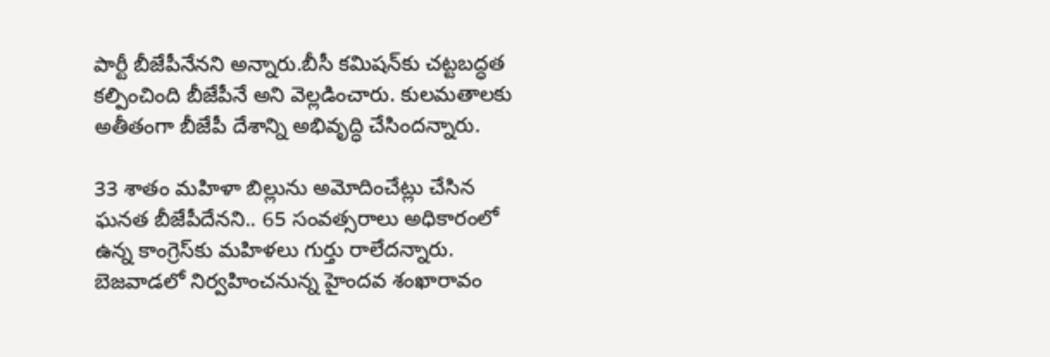పార్టీ బీజేపీనేనని అన్నారు.బీసీ కమిషన్‌కు చట్టబద్ధత కల్పించింది బీజేపీనే అని వెల్లడించారు. కులమతాలకు అతీతంగా బీజేపీ దేశాన్ని అభివృద్ధి చేసిందన్నారు.

33 శాతం మహిళా బిల్లును అమోదించేట్లు చేసిన ఘనత బీజేపీదేనని.. 65 సంవత్సరాలు అధికారంలో ఉన్న కాంగ్రెస్‌కు మహిళలు గుర్తు రాలేదన్నారు. బెజవాడలో నిర్వహించనున్న హైందవ శంఖారావం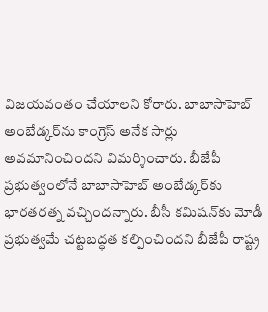విజయవంతం చేయాలని కోరారు. బాబాసాహెబ్ అంబేడ్కర్‌ను కాంగ్రెస్ అనేక సార్లు అవమానించిందని విమర్శించారు. బీజేపీ ప్రభుత్వంలోనే బాబాసాహెబ్ అంబేడ్కర్‌కు భారతరత్న వచ్చిందన్నారు. బీసీ కమిషన్‌కు మోడీ ప్రభుత్వమే చట్టబద్ధత కల్పించిందని బీజేపీ రాష్ట్ర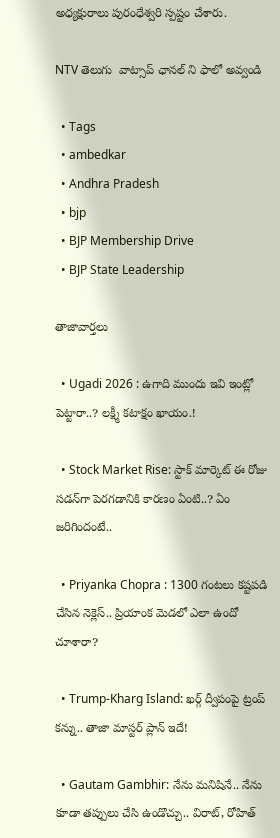అధ్యక్షురాలు పురంధేశ్వరి స్పష్టం చేశారు.

NTV తెలుగు  వాట్సాప్ ఛానల్ ని ఫాలో అవ్వండి

  • Tags
  • ambedkar
  • Andhra Pradesh
  • bjp
  • BJP Membership Drive
  • BJP State Leadership

తాజావార్తలు

  • Ugadi 2026 : ఉగాది ముందు ఇవి ఇంట్లో పెట్టారా..? లక్ష్మీ కటాక్షం ఖాయం.!

  • Stock Market Rise: స్టాక్ మార్కెట్ ఈ రోజు సడన్‌గా పెరగడానికి కారణం ఏంటి..? ఏం జరిగిందంటే..

  • Priyanka Chopra : 1300 గంటలు కష్టపడి చేసిన నెక్లెస్.. ప్రియాంక మెడలో ఎలా ఉందో చూశారా?

  • Trump-Kharg Island: ఖర్గ్ ద్వీపంపై ట్రంప్ కన్ను.. తాజా మాస్టర్ ప్లాన్ ఇదే!

  • Gautam Gambhir: నేను మనిషినే.. నేను కూడా తప్పులు చేసి ఉండొచ్చు.. విరాట్‌, రోహిత్‌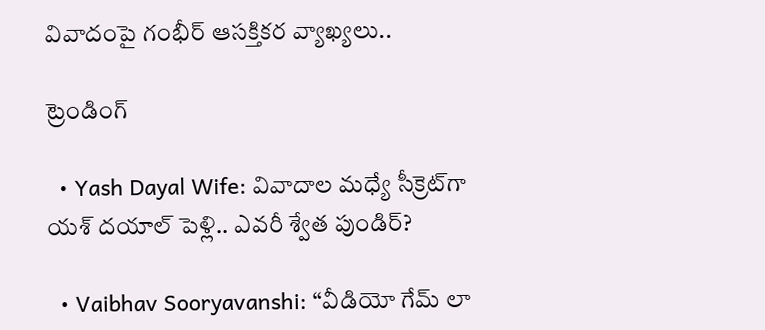వివాదంపై గంభీర్‌ ఆసక్తికర వ్యాఖ్యలు..

ట్రెండింగ్‌

  • Yash Dayal Wife: వివాదాల మధ్యే సీక్రెట్‌గా యశ్ దయాల్ పెళ్లి.. ఎవరీ శ్వేత పుండిర్?

  • Vaibhav Sooryavanshi: “వీడియో గేమ్ లా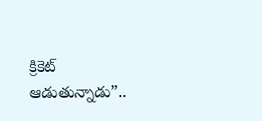క్రికెట్ ఆడుతున్నాడు”..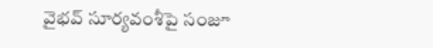వైభవ్ సూర్యవంశీపై సంజూ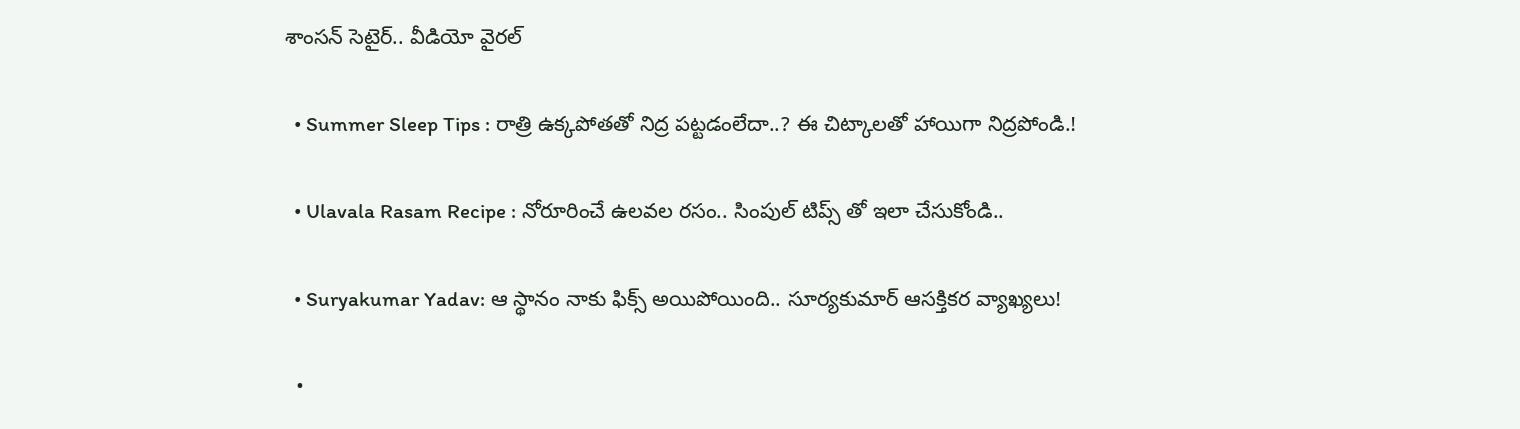శాంసన్ సెటైర్.. వీడియో వైరల్

  • Summer Sleep Tips : రాత్రి ఉక్కపోతతో నిద్ర పట్టడంలేదా..? ఈ చిట్కాలతో హాయిగా నిద్రపోండి.!

  • Ulavala Rasam Recipe : నోరూరించే ఉలవల రసం.. సింపుల్ టిప్స్ తో ఇలా చేసుకోండి..

  • Suryakumar Yadav: ఆ స్థానం నాకు ఫిక్స్ అయిపోయింది.. సూర్యకుమార్ ఆసక్తికర వ్యాఖ్యలు!

  •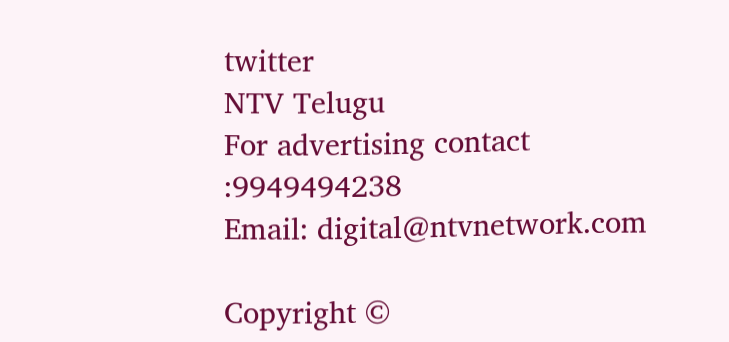twitter
NTV Telugu
For advertising contact :9949494238
Email: digital@ntvnetwork.com

Copyright ©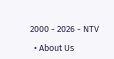2000 - 2026 - NTV

  • About Us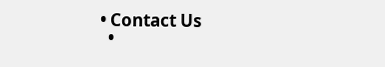• Contact Us
  •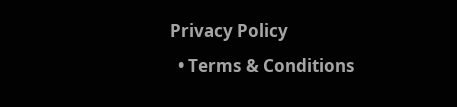Privacy Policy
  • Terms & Conditions